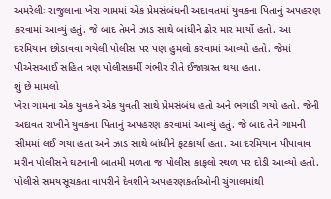અમરેલીઃ રાજુલાના ખેરા ગામમાં એક પ્રેમસંબંધની અદાવતમાં યુવકના પિતાનું અપહરણ કરવામાં આવ્યું હતું. જે બાદ તેમને ઝાડ સાથે બાંધીને ઢોર માર માર્યો હતો. આ દરમિયાન છોડાવવા ગયેલી પોલીસ પર પણ હુમલો કરવામાં આવ્યો હતો. જેમાં પીએસઆઈ સહિત ત્રણ પોલીસકર્મી ગંભીર રીતે ઈજાગ્રસ્ત થયા હતા.
શું છે મામલો
ખેરા ગામના એક યુવકને એક યુવતી સાથે પ્રેમસંબંધ હતો અને ભગાડી ગયો હતો. જેની અદાવત રાખીને યુવકના પિતાનું અપહરણ કરવામાં આવ્યું હતું. જે બાદ તેને ગામની સીમમાં લઈ ગયા હતા અને ઝાડ સાથે બાંધીને ફટકાર્યા હતા. આ દરમિયાન પીપાવાવ મરીન પોલીસને ઘટનાની બાતમી મળતા જ પોલીસ કાફલો સ્થળ પર દોડી આવ્યો હતો. પોલીસે સમયસૂચકતા વાપરીને દેવશીને અપહરણકર્તાઓની ચુંગાલમાંથી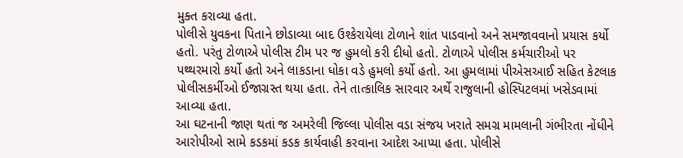મુક્ત કરાવ્યા હતા.
પોલીસે યુવકના પિતાને છોડાવ્યા બાદ ઉશ્કેરાયેલા ટોળાને શાંત પાડવાનો અને સમજાવવાનો પ્રયાસ કર્યો હતો. પરંતુ ટોળાએ પોલીસ ટીમ પર જ હુમલો કરી દીધો હતો. ટોળાએ પોલીસ કર્મચારીઓ પર પથ્થરમારો કર્યો હતો અને લાકડાના ધોકા વડે હુમલો કર્યો હતો. આ હુમલામાં પીએસઆઈ સહિત કેટલાક પોલીસકર્મીઓ ઈજાગ્રસ્ત થયા હતા. તેને તાત્કાલિક સારવાર અર્થે રાજુલાની હોસ્પિટલમાં ખસેડવામાં આવ્યા હતા.
આ ઘટનાની જાણ થતાં જ અમરેલી જિલ્લા પોલીસ વડા સંજય ખરાતે સમગ્ર મામલાની ગંભીરતા નોંધીને આરોપીઓ સામે કડકમાં કડક કાર્યવાહી કરવાના આદેશ આપ્યા હતા. પોલીસે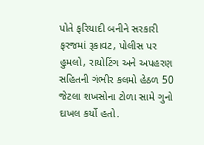પોતે ફરિયાદી બનીને સરકારી ફરજમાં રૂકાવટ, પોલીસ પર હુમલો, રાયોટિંગ અને અપહરણ સહિતની ગંભીર કલમો હેઠળ 50 જેટલા શખસોના ટોળા સામે ગુનો દાખલ કર્યો હતો.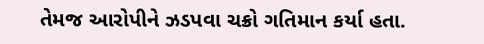તેમજ આરોપીને ઝડપવા ચક્રો ગતિમાન કર્યા હતા.